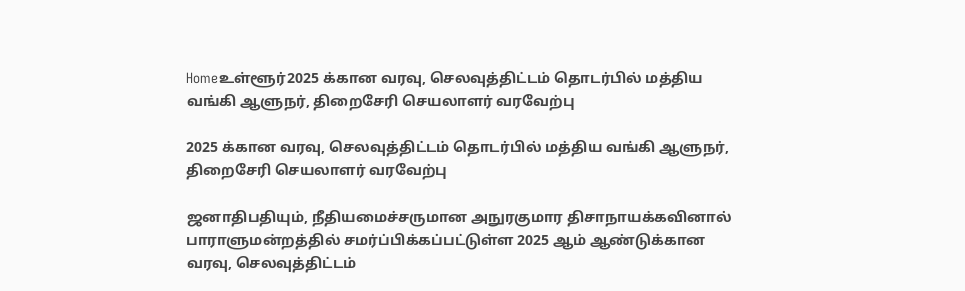Homeஉள்ளூர்2025 க்கான வரவு, செலவுத்திட்டம் தொடர்பில் மத்திய வங்கி ஆளுநர், திறைசேரி செயலாளர் வரவேற்பு

2025 க்கான வரவு, செலவுத்திட்டம் தொடர்பில் மத்திய வங்கி ஆளுநர், திறைசேரி செயலாளர் வரவேற்பு

ஜனாதிபதியும், நீதியமைச்சருமான அநுரகுமார திசாநாயக்கவினால் பாராளுமன்றத்தில் சமர்ப்பிக்கப்பட்டுள்ள 2025 ஆம் ஆண்டுக்கான வரவு, செலவுத்திட்டம்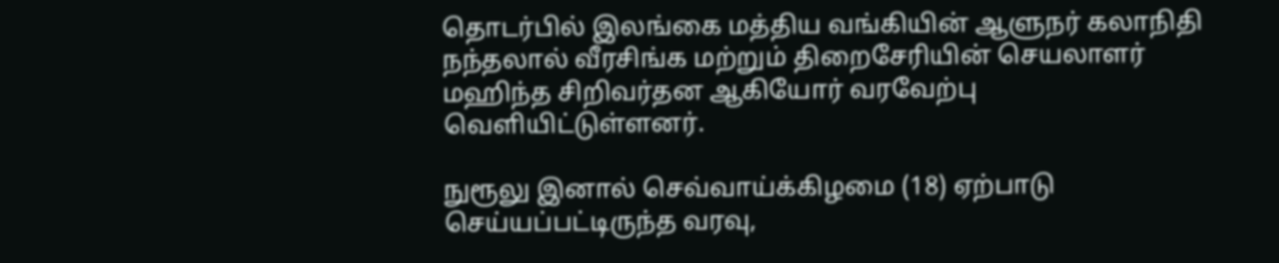தொடர்பில் இலங்கை மத்திய வங்கியின் ஆளுநர் கலாநிதி நந்தலால் வீரசிங்க மற்றும் திறைசேரியின் செயலாளர் மஹிந்த சிறிவர்தன ஆகியோர் வரவேற்பு வெளியிட்டுள்ளனர்.

நுரூலு இனால் செவ்வாய்க்கிழமை (18) ஏற்பாடு செய்யப்பட்டிருந்த வரவு,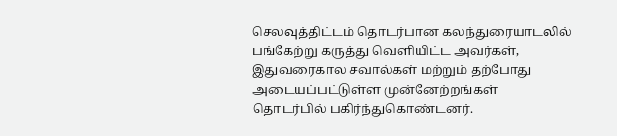செலவுத்திட்டம் தொடர்பான கலந்துரையாடலில் பங்கேற்று கருத்து வெளியிட்ட அவர்கள், இதுவரைகால சவால்கள் மற்றும் தற்போது அடையப்பட்டுள்ள முன்னேற்றங்கள் தொடர்பில் பகிர்ந்துகொண்டனர்.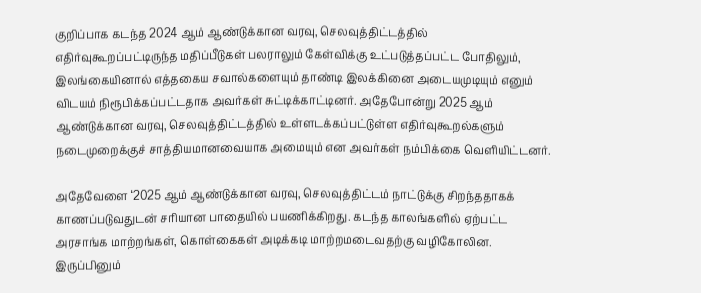குறிப்பாக கடந்த 2024 ஆம் ஆண்டுக்கான வரவு, செலவுத்திட்டத்தில் எதிர்வுகூறப்பட்டிருந்த மதிப்பீடுகள் பலராலும் கேள்விக்கு உட்படுத்தப்பட்ட போதிலும், இலங்கையினால் எத்தகைய சவால்களையும் தாண்டி இலக்கினை அடையமுடியும் எனும் விடயம் நிரூபிக்கப்பட்டதாக அவர்கள் சுட்டிக்காட்டினர். அதேபோன்று 2025 ஆம் ஆண்டுக்கான வரவு, செலவுத்திட்டத்தில் உள்ளடக்கப்பட்டுள்ள எதிர்வுகூறல்களும் நடைமுறைக்குச் சாத்தியமானவையாக அமையும் என அவர்கள் நம்பிக்கை வெளியிட்டனர்.

அதேவேளை ‘2025 ஆம் ஆண்டுக்கான வரவு, செலவுத்திட்டம் நாட்டுக்கு சிறந்ததாகக் காணப்படுவதுடன் சரியான பாதையில் பயணிக்கிறது. கடந்த காலங்களில் ஏற்பட்ட அரசாங்க மாற்றங்கள், கொள்கைகள் அடிக்கடி மாற்றமடைவதற்கு வழிகோலின. இருப்பினும்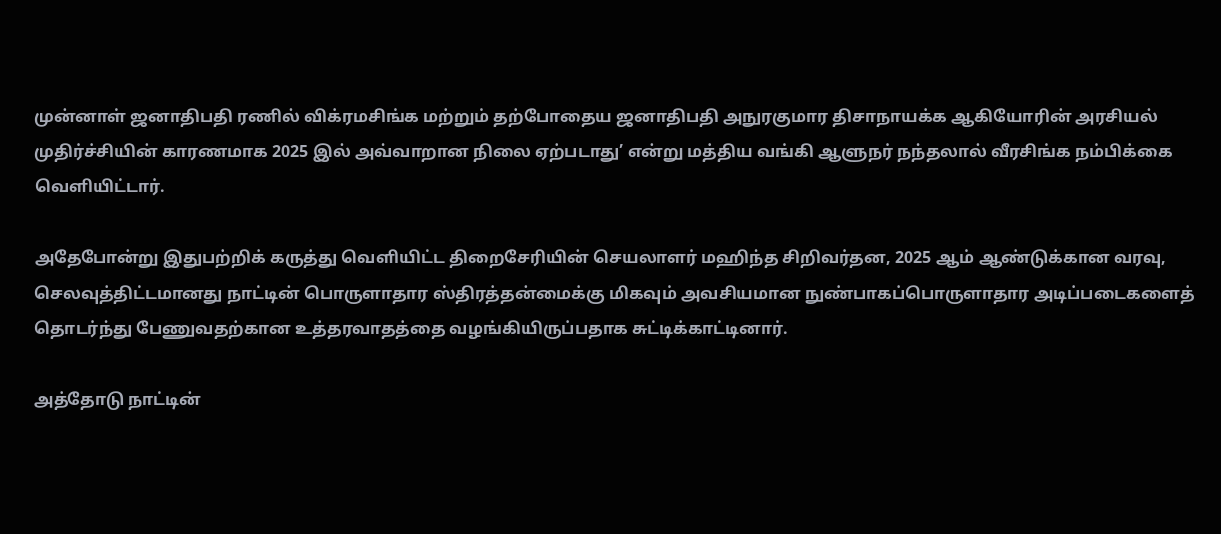முன்னாள் ஜனாதிபதி ரணில் விக்ரமசிங்க மற்றும் தற்போதைய ஜனாதிபதி அநுரகுமார திசாநாயக்க ஆகியோரின் அரசியல் முதிர்ச்சியின் காரணமாக 2025 இல் அவ்வாறான நிலை ஏற்படாது’ என்று மத்திய வங்கி ஆளுநர் நந்தலால் வீரசிங்க நம்பிக்கை வெளியிட்டார்.

அதேபோன்று இதுபற்றிக் கருத்து வெளியிட்ட திறைசேரியின் செயலாளர் மஹிந்த சிறிவர்தன, 2025 ஆம் ஆண்டுக்கான வரவு, செலவுத்திட்டமானது நாட்டின் பொருளாதார ஸ்திரத்தன்மைக்கு மிகவும் அவசியமான நுண்பாகப்பொருளாதார அடிப்படைகளைத் தொடர்ந்து பேணுவதற்கான உத்தரவாதத்தை வழங்கியிருப்பதாக சுட்டிக்காட்டினார்.

அத்தோடு நாட்டின்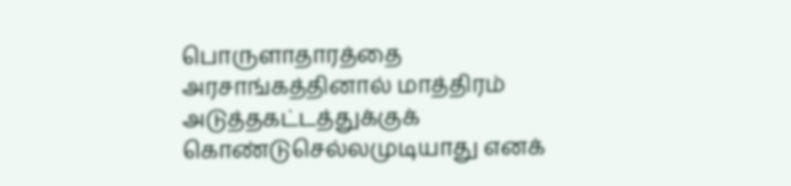பொருளாதாரத்தை அரசாங்கத்தினால் மாத்திரம் அடுத்தகட்டத்துக்குக் கொண்டுசெல்லமுடியாது எனக்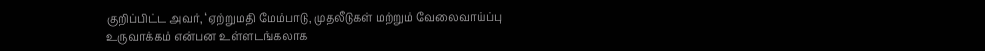குறிப்பிட்ட அவர், ‘ஏற்றுமதி மேம்பாடு, முதலீடுகள் மற்றும் வேலைவாய்ப்பு உருவாக்கம் என்பன உள்ளடங்கலாக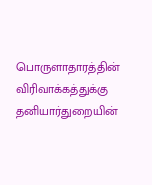பொருளாதாரத்தின் விரிவாக்கத்துக்கு தனியார்துறையின்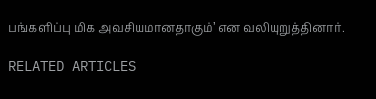பங்களிப்பு மிக அவசியமானதாகும்’ என வலியுறுத்தினார்.

RELATED ARTICLES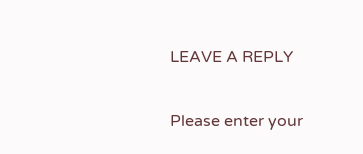LEAVE A REPLY

Please enter your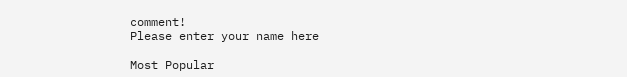comment!
Please enter your name here

Most Popular